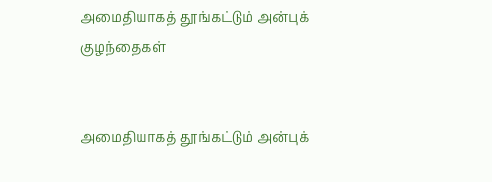அமைதியாகத் தூங்கட்டும் அன்புக் குழந்தைகள்


அமைதியாகத் தூங்கட்டும் அன்புக்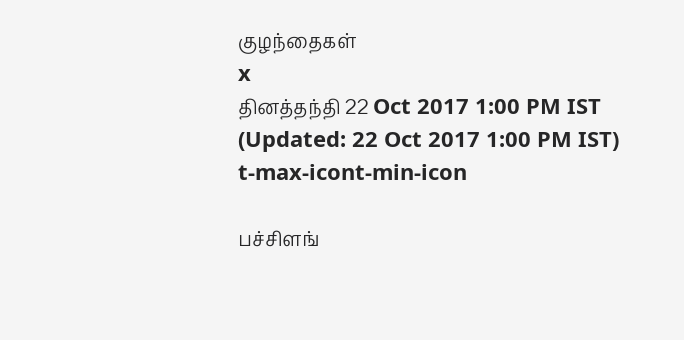குழந்தைகள்
x
தினத்தந்தி 22 Oct 2017 1:00 PM IST (Updated: 22 Oct 2017 1:00 PM IST)
t-max-icont-min-icon

பச்சிளங்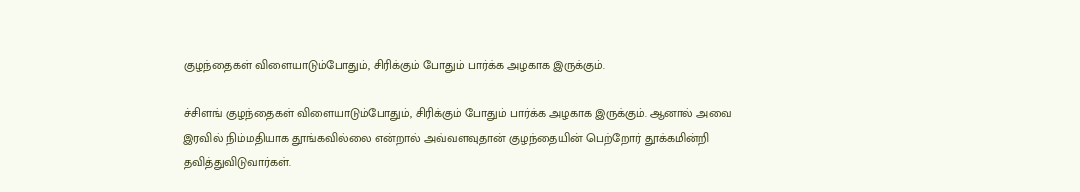குழந்தைகள் விளையாடும்போதும், சிரிக்கும் போதும் பார்க்க அழகாக இருக்கும்.

ச்சிளங் குழந்தைகள் விளையாடும்போதும், சிரிக்கும் போதும் பார்க்க அழகாக இருக்கும். ஆனால் அவை இரவில் நிம்மதியாக தூங்கவில்லை என்றால் அவ்வளவுதான் குழந்தையின் பெற்றோர் தூக்கமின்றி தவித்துவிடுவார்கள்.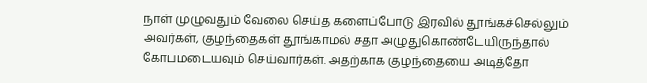நாள் முழுவதும் வேலை செய்த களைப்போடு இரவில் தூங்கச்செல்லும் அவர்கள், குழந்தைகள் தூங்காமல் சதா அழுதுகொண்டேயிருந்தால் கோபமடையவும் செய்வார்கள். அதற்காக குழந்தையை அடித்தோ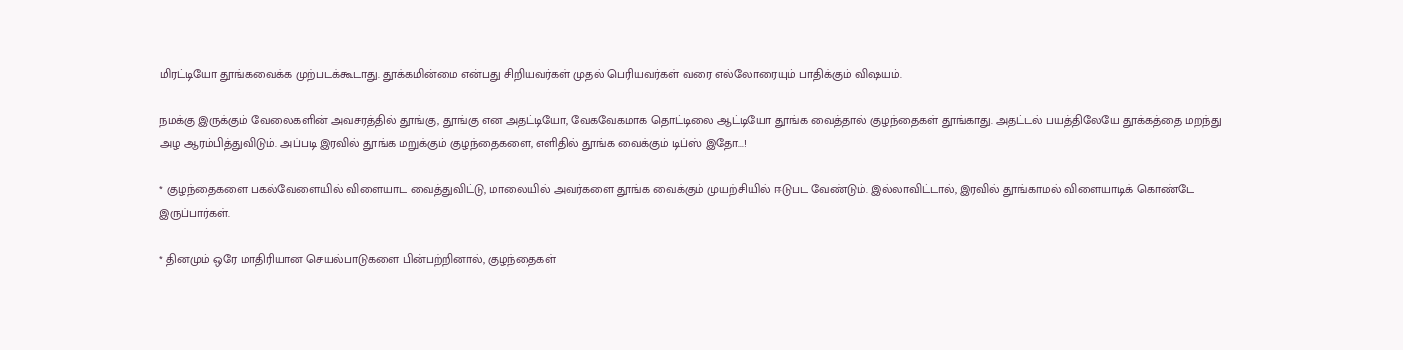மிரட்டியோ தூங்கவைக்க முற்படக்கூடாது. தூக்கமின்மை என்பது சிறியவர்கள் முதல் பெரியவர்கள் வரை எல்லோரையும் பாதிக்கும் விஷயம்.

நமக்கு இருக்கும் வேலைகளின் அவசரத்தில் தூங்கு, தூங்கு என அதட்டியோ, வேகவேகமாக தொட்டிலை ஆட்டியோ தூங்க வைத்தால் குழந்தைகள் தூங்காது. அதட்டல் பயத்திலேயே தூக்கத்தை மறந்து அழ ஆரம்பித்துவிடும். அப்படி இரவில் தூங்க மறுக்கும் குழந்தைகளை, எளிதில் தூங்க வைக்கும் டிப்ஸ் இதோ...!

* குழந்தைகளை பகல்வேளையில் விளையாட வைத்துவிட்டு, மாலையில் அவர்களை தூங்க வைக்கும் முயற்சியில் ஈடுபட வேண்டும். இல்லாவிட்டால், இரவில் தூங்காமல் விளையாடிக் கொண்டே இருப்பார்கள்.

* தினமும் ஒரே மாதிரியான செயல்பாடுகளை பின்பற்றினால், குழந்தைகள்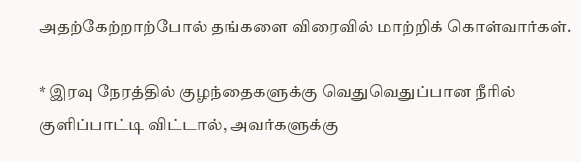அதற்கேற்றாற்போல் தங்களை விரைவில் மாற்றிக் கொள்வார்கள்.

* இரவு நேரத்தில் குழந்தைகளுக்கு வெதுவெதுப்பான நீரில் குளிப்பாட்டி விட்டால், அவர்களுக்கு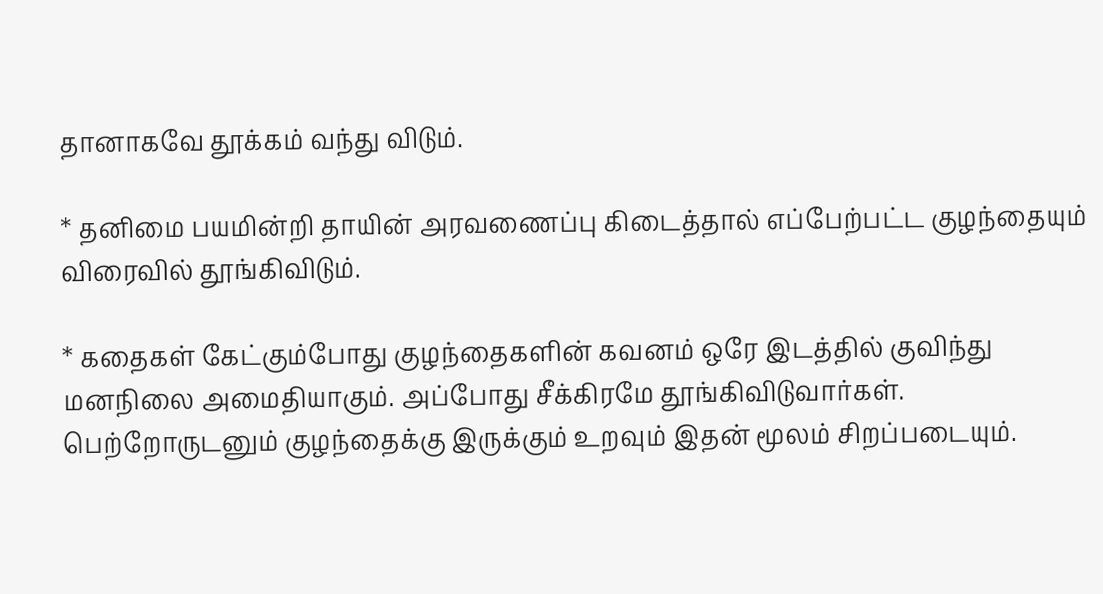தானாகவே தூக்கம் வந்து விடும்.

* தனிமை பயமின்றி தாயின் அரவணைப்பு கிடைத்தால் எப்பேற்பட்ட குழந்தையும் விரைவில் தூங்கிவிடும்.

* கதைகள் கேட்கும்போது குழந்தைகளின் கவனம் ஒரே இடத்தில் குவிந்து மனநிலை அமைதியாகும். அப்போது சீக்கிரமே தூங்கிவிடுவார்கள். பெற்றோருடனும் குழந்தைக்கு இருக்கும் உறவும் இதன் மூலம் சிறப்படையும்.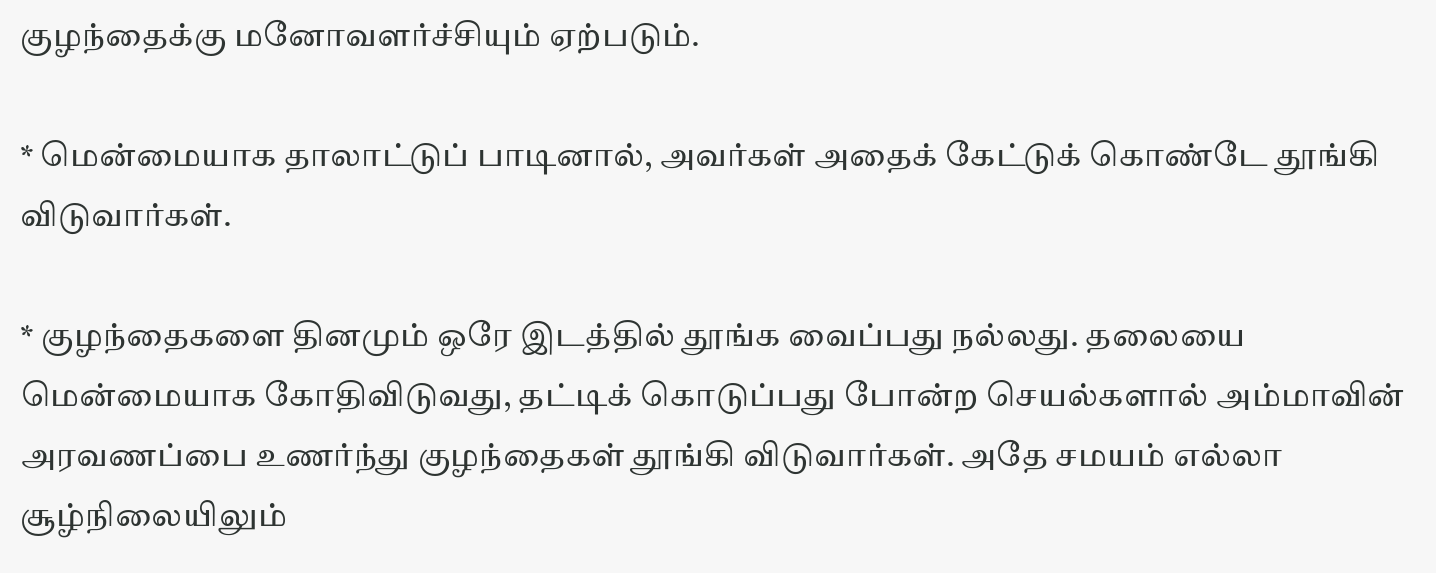குழந்தைக்கு மனோவளர்ச்சியும் ஏற்படும்.

* மென்மையாக தாலாட்டுப் பாடினால், அவர்கள் அதைக் கேட்டுக் கொண்டே தூங்கி விடுவார்கள்.

* குழந்தைகளை தினமும் ஒரே இடத்தில் தூங்க வைப்பது நல்லது. தலையை மென்மையாக கோதிவிடுவது, தட்டிக் கொடுப்பது போன்ற செயல்களால் அம்மாவின் அரவணப்பை உணர்ந்து குழந்தைகள் தூங்கி விடுவார்கள். அதே சமயம் எல்லா சூழ்நிலையிலும்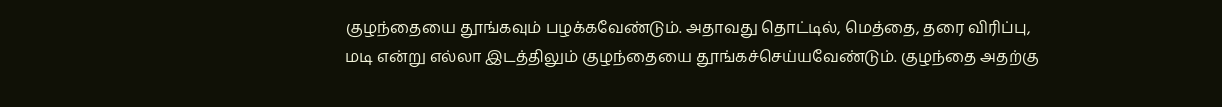குழந்தையை தூங்கவும் பழக்கவேண்டும். அதாவது தொட்டில், மெத்தை, தரை விரிப்பு, மடி என்று எல்லா இடத்திலும் குழந்தையை தூங்கச்செய்யவேண்டும். குழந்தை அதற்கு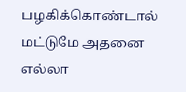பழகிக்கொண்டால் மட்டுமே அதனை எல்லா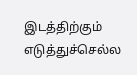இடத்திற்கும் எடுத்துச்செல்ல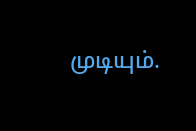முடியும்.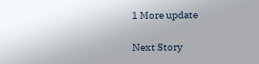1 More update

Next Story